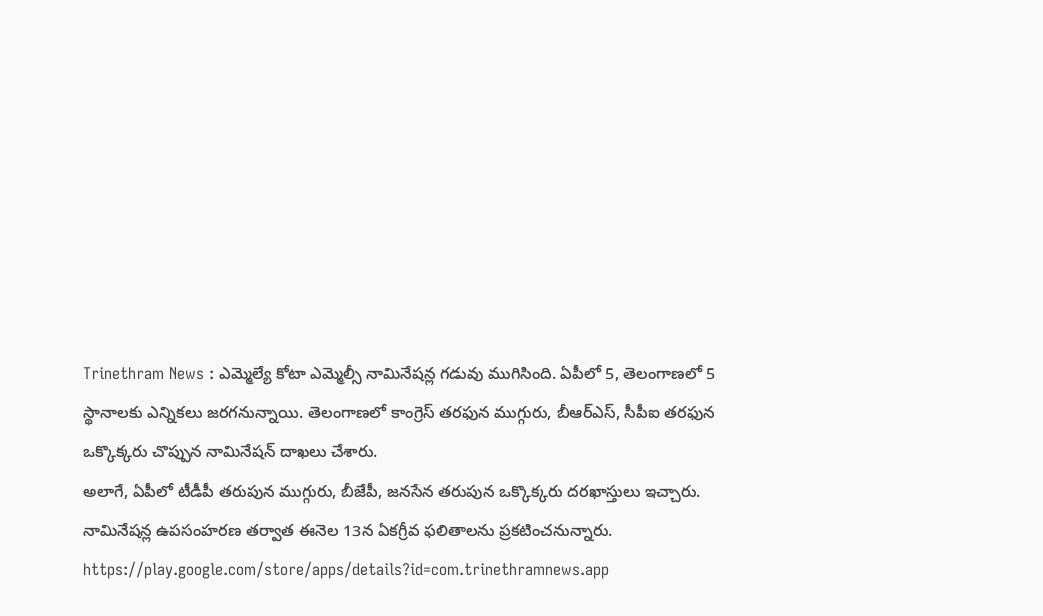Trinethram News : ఎమ్మెల్యే కోటా ఎమ్మెల్సీ నామినేషన్ల గడువు ముగిసింది. ఏపీలో 5, తెలంగాణలో 5 స్థానాలకు ఎన్నికలు జరగనున్నాయి. తెలంగాణలో కాంగ్రెస్ తరఫున ముగ్గురు, బీఆర్ఎస్, సీపీఐ తరఫున ఒక్కొక్కరు చొప్పున నామినేషన్ దాఖలు చేశారు.
అలాగే, ఏపీలో టీడీపీ తరుపున ముగ్గురు, బీజేపీ, జనసేన తరుపున ఒక్కొక్కరు దరఖాస్తులు ఇచ్చారు. నామినేషన్ల ఉపసంహరణ తర్వాత ఈనెల 13న ఏకగ్రీవ ఫలితాలను ప్రకటించనున్నారు.
https://play.google.com/store/apps/details?id=com.trinethramnews.app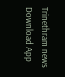Trinethram news
Download App